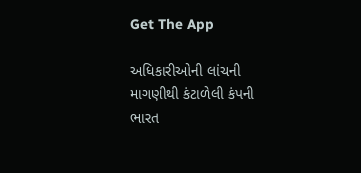Get The App

અધિકારીઓની લાંચની માગણીથી કંટાળેલી કંપની ભારત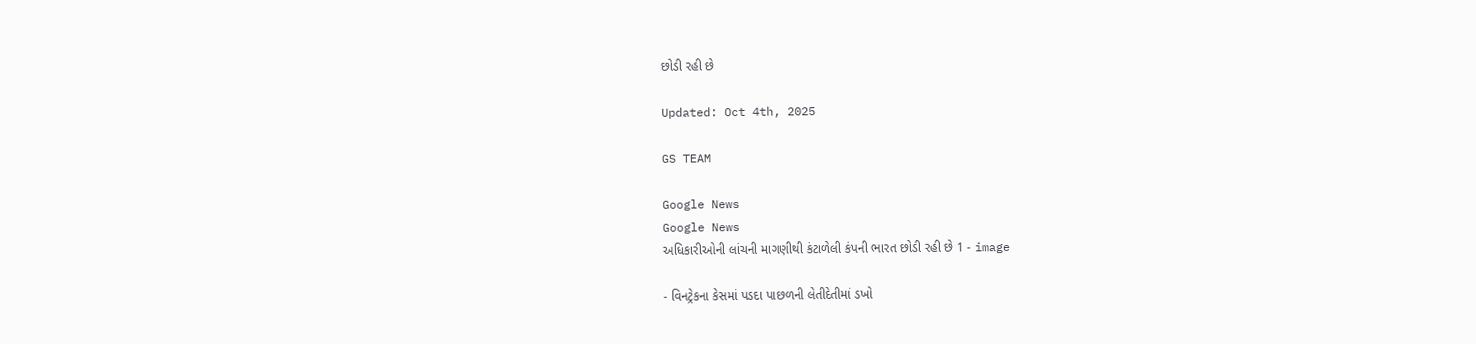છોડી રહી છે

Updated: Oct 4th, 2025

GS TEAM

Google News
Google News
અધિકારીઓની લાંચની માગણીથી કંટાળેલી કંપની ભારત છોડી રહી છે 1 - image

- વિનટ્રેકના કેસમાં પડદા પાછળની લેતીદેતીમાં ડખો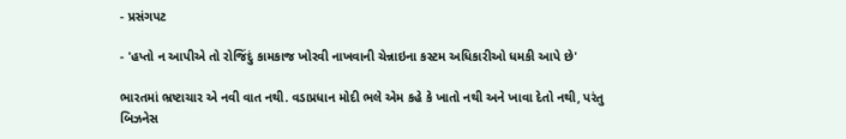- પ્રસંગપટ

- 'હપ્તો ન આપીએ તો રોજિંદું કામકાજ ખોરવી નાખવાની ચેન્નાઇના કસ્ટમ અધિકારીઓ ધમકી આપે છે'

ભારતમાં ભ્રષ્ટાચાર એ નવી વાત નથી. વડાપ્રધાન મોદી ભલે એમ કહે કે ખાતો નથી અને ખાવા દેતો નથી, પરંતુ બિઝનેસ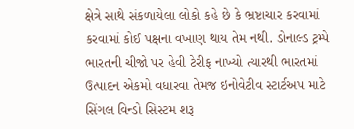ક્ષેત્રે સાથે સંકળાયેલા લોકો કહે છે કે ભ્રષ્ટાચાર કરવામાં કરવામાં કોઈ પક્ષના વખાણ થાય તેમ નથી. ડોનાલ્ડ ટ્રમ્પે ભારતની ચીજો પર હેવી ટેરીફ નાખ્યો ત્યારથી ભારતમાં ઉત્પાદન એકમો વધારવા તેમજ ઇનોવેટીવ સ્ટાર્ટઅપ માટે સિંગલ વિન્ડો સિસ્ટમ શરૂ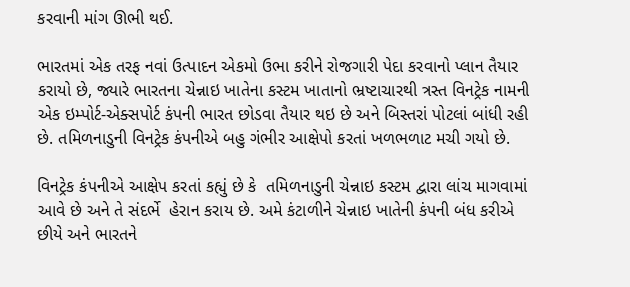કરવાની માંગ ઊભી થઈ.

ભારતમાં એક તરફ નવાં ઉત્પાદન એકમો ઉભા કરીને રોજગારી પેદા કરવાનો પ્લાન તૈયાર કરાયો છે, જ્યારે ભારતના ચેન્નાઇ ખાતેના કસ્ટમ ખાતાનો ભ્રષ્ટાચારથી ત્રસ્ત વિનટ્રેક નામની એક ઇમ્પોર્ટ-એક્સપોર્ટ કંપની ભારત છોડવા તૈયાર થઇ છે અને બિસ્તરાં પોટલાં બાંધી રહી છે. તમિળનાડુની વિનટ્રેક કંપનીએ બહુ ગંભીર આક્ષેપો કરતાં ખળભળાટ મચી ગયો છે.

વિનટ્રેક કંપનીએ આક્ષેપ કરતાં કહ્યું છે કે  તમિળનાડુની ચેન્નાઇ કસ્ટમ દ્વારા લાંચ માગવામાં આવે છે અને તે સંદર્ભે  હેરાન કરાય છે. અમે કંટાળીને ચેન્નાઇ ખાતેની કંપની બંધ કરીએ છીયે અને ભારતને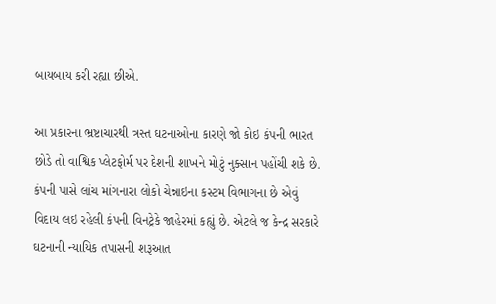બાયબાય કરી રહ્યા છીએ.

આ પ્રકારના ભ્રષ્ટાચારથી ત્રસ્ત ઘટનાઓના કારણે જો કોઇ કંપની ભારત છોડે તો વાશ્વિક પ્લેટફોર્મ પર દેશની શાખને મોટું નુક્સાન પહોંચી શકે છે. કંપની પાસે લાંચ માંગનારા લોકો ચેન્નાઇના કસ્ટમ વિભાગના છે એવું વિદાય લઇ રહેલી કંપની વિનટ્રેકે જાહેરમાં કહ્યું છે. એટલે જ કેન્દ્ર સરકારે ઘટનાની ન્યાયિક તપાસની શરૂઆત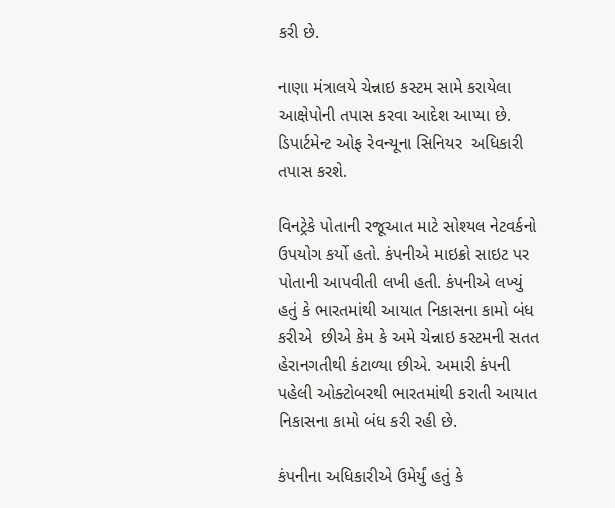કરી છે.

નાણા મંત્રાલયે ચેન્નાઇ કસ્ટમ સામે કરાયેલા આક્ષેપોની તપાસ કરવા આદેશ આપ્યા છે. ડિપાર્ટમેન્ટ ઓફ રેવન્યૂના સિનિયર  અધિકારી તપાસ કરશે.

વિનટ્રેકે પોતાની રજૂઆત માટે સોશ્યલ નેટવર્કનો ઉપયોગ કર્યો હતો. કંપનીએ માઇક્રો સાઇટ પર પોતાની આપવીતી લખી હતી. કંપનીએ લખ્યું હતું કે ભારતમાંથી આયાત નિકાસના કામો બંધ કરીએ  છીએ કેમ કે અમે ચેન્નાઇ કસ્ટમની સતત હેરાનગતીથી કંટાળ્યા છીએ. અમારી કંપની પહેલી ઓક્ટોબરથી ભારતમાંથી કરાતી આયાત નિકાસના કામો બંધ કરી રહી છે.

કંપનીના અધિકારીએ ઉમેર્યું હતું કે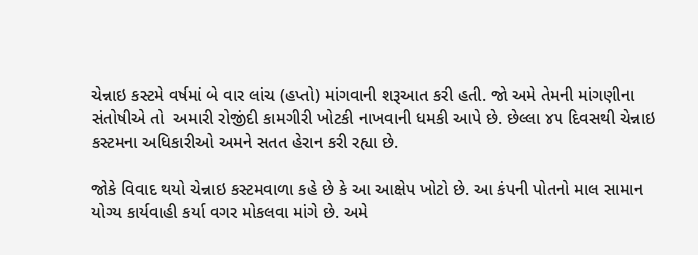ચેન્નાઇ કસ્ટમે વર્ષમાં બે વાર લાંચ (હપ્તો) માંગવાની શરૂઆત કરી હતી. જો અમે તેમની માંગણીના સંતોષીએ તો  અમારી રોજીંદી કામગીરી ખોટકી નાખવાની ધમકી આપે છે. છેલ્લા ૪૫ દિવસથી ચેન્નાઇ કસ્ટમના અધિકારીઓ અમને સતત હેરાન કરી રહ્યા છે.

જોકે વિવાદ થયો ચેન્નાઇ કસ્ટમવાળા કહે છે કે આ આક્ષેપ ખોટો છે. આ કંપની પોતનો માલ સામાન  યોગ્ય કાર્યવાહી કર્યા વગર મોકલવા માંગે છે. અમે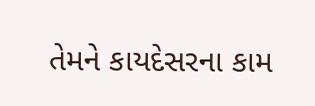તેમને કાયદેસરના કામ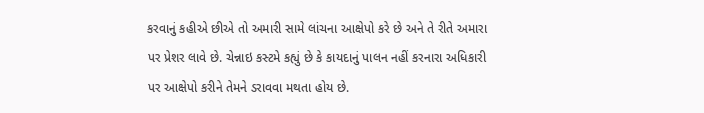કરવાનું કહીએ છીએ તો અમારી સામે લાંચના આક્ષેપો કરે છે અને તે રીતે અમારા પર પ્રેશર લાવે છે. ચેન્નાઇ કસ્ટમે કહ્યું છે કે કાયદાનું પાલન નહીં કરનારા અધિકારી પર આક્ષેપો કરીને તેમને ડરાવવા મથતા હોય છે.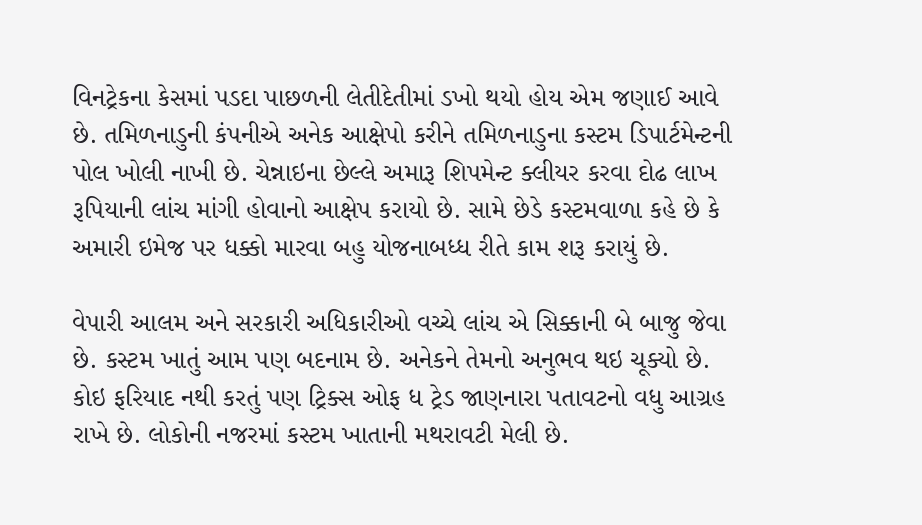વિનટ્રેકના કેસમાં પડદા પાછળની લેતીદેતીમાં ડખો થયો હોય એમ જણાઈ આવે છે. તમિળનાડુની કંપનીએ અનેક આક્ષેપો કરીને તમિળનાડુના કસ્ટમ ડિપાર્ટમેન્ટની પોલ ખોલી નાખી છે. ચેન્નાઇના છેલ્લે અમારૂ શિપમેન્ટ ક્લીયર કરવા દોઢ લાખ રૂપિયાની લાંચ માંગી હોવાનો આક્ષેપ કરાયો છે. સામે છેડે કસ્ટમવાળા કહે છે કે અમારી ઇમેજ પર ધક્કો મારવા બહુ યોજનાબધ્ધ રીતે કામ શરૂ કરાયું છે.

વેપારી આલમ અને સરકારી અધિકારીઓ વચ્ચે લાંચ એ સિક્કાની બે બાજુ જેવા છે. કસ્ટમ ખાતું આમ પણ બદનામ છે. અનેકને તેમનો અનુભવ થઇ ચૂક્યો છે. કોઇ ફરિયાદ નથી કરતું પણ ટ્રિક્સ ઓફ ધ ટ્રેડ જાણનારા પતાવટનો વધુ આગ્રહ રાખે છે. લોકોની નજરમાં કસ્ટમ ખાતાની મથરાવટી મેલી છે.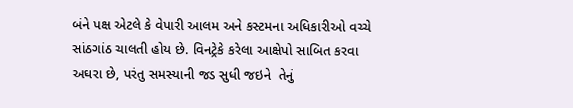બંને પક્ષ એટલે કે વેપારી આલમ અને કસ્ટમના અધિકારીઓ વચ્ચે સાંઠગાંઠ ચાલતી હોય છે. વિનટ્રેકે કરેલા આક્ષેપો સાબિત કરવા અઘરા છે, પરંતુ સમસ્યાની જડ સુધી જઇને  તેનું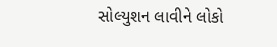સોલ્યુશન લાવીને લોકો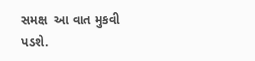સમક્ષ  આ વાત મુકવી પડશે.